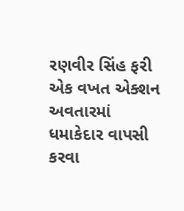રણવીર સિંહ ફરી એક વખત એક્શન અવતારમાં ધમાકેદાર વાપસી કરવા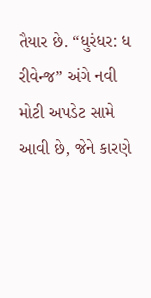તૈયાર છે. “ધુરંધર: ધ રીવેન્જ” અંગે નવી મોટી અપડેટ સામે આવી છે, જેને કારણે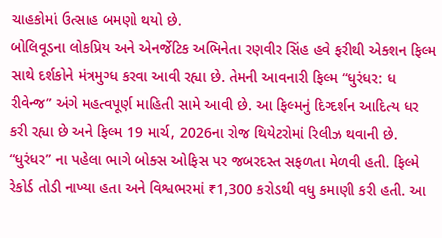ચાહકોમાં ઉત્સાહ બમણો થયો છે.
બોલિવૂડના લોકપ્રિય અને એનર્જેટિક અભિનેતા રણવીર સિંહ હવે ફરીથી એક્શન ફિલ્મ સાથે દર્શકોને મંત્રમુગ્ધ કરવા આવી રહ્યા છે. તેમની આવનારી ફિલ્મ “ધુરંધર: ધ રીવેન્જ” અંગે મહત્વપૂર્ણ માહિતી સામે આવી છે. આ ફિલ્મનું દિગ્દર્શન આદિત્ય ધર કરી રહ્યા છે અને ફિલ્મ 19 માર્ચ, 2026ના રોજ થિયેટરોમાં રિલીઝ થવાની છે.
“ધુરંધર” ના પહેલા ભાગે બોક્સ ઓફિસ પર જબરદસ્ત સફળતા મેળવી હતી. ફિલ્મે રેકોર્ડ તોડી નાખ્યા હતા અને વિશ્વભરમાં ₹1,300 કરોડથી વધુ કમાણી કરી હતી. આ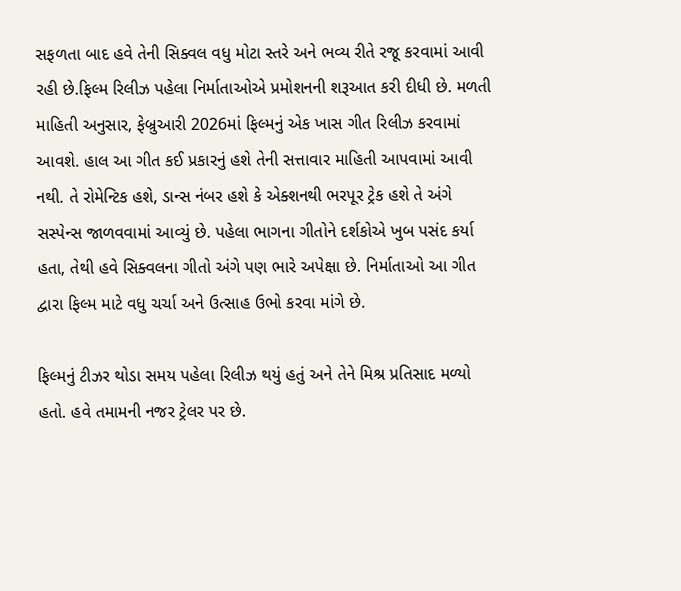સફળતા બાદ હવે તેની સિક્વલ વધુ મોટા સ્તરે અને ભવ્ય રીતે રજૂ કરવામાં આવી રહી છે.ફિલ્મ રિલીઝ પહેલા નિર્માતાઓએ પ્રમોશનની શરૂઆત કરી દીધી છે. મળતી માહિતી અનુસાર, ફેબ્રુઆરી 2026માં ફિલ્મનું એક ખાસ ગીત રિલીઝ કરવામાં આવશે. હાલ આ ગીત કઈ પ્રકારનું હશે તેની સત્તાવાર માહિતી આપવામાં આવી નથી. તે રોમેન્ટિક હશે, ડાન્સ નંબર હશે કે એક્શનથી ભરપૂર ટ્રેક હશે તે અંગે સસ્પેન્સ જાળવવામાં આવ્યું છે. પહેલા ભાગના ગીતોને દર્શકોએ ખુબ પસંદ કર્યા હતા, તેથી હવે સિક્વલના ગીતો અંગે પણ ભારે અપેક્ષા છે. નિર્માતાઓ આ ગીત દ્વારા ફિલ્મ માટે વધુ ચર્ચા અને ઉત્સાહ ઉભો કરવા માંગે છે.

ફિલ્મનું ટીઝર થોડા સમય પહેલા રિલીઝ થયું હતું અને તેને મિશ્ર પ્રતિસાદ મળ્યો હતો. હવે તમામની નજર ટ્રેલર પર છે.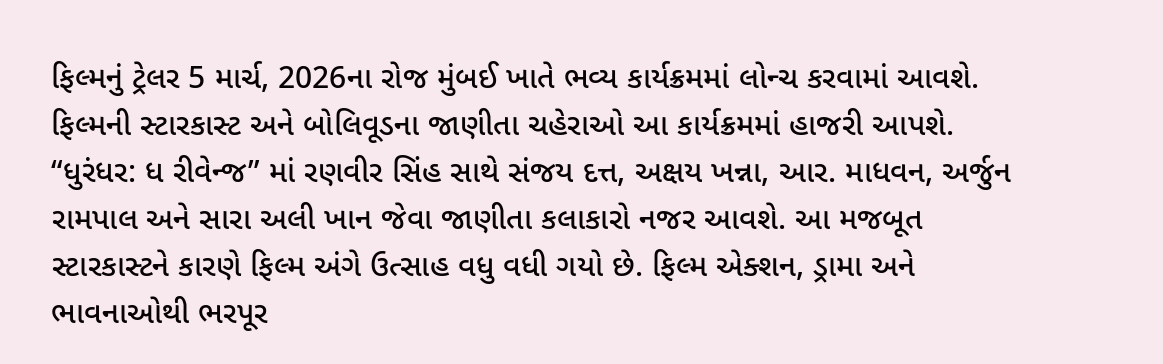ફિલ્મનું ટ્રેલર 5 માર્ચ, 2026ના રોજ મુંબઈ ખાતે ભવ્ય કાર્યક્રમમાં લોન્ચ કરવામાં આવશે. ફિલ્મની સ્ટારકાસ્ટ અને બોલિવૂડના જાણીતા ચહેરાઓ આ કાર્યક્રમમાં હાજરી આપશે.
“ધુરંધર: ધ રીવેન્જ” માં રણવીર સિંહ સાથે સંજય દત્ત, અક્ષય ખન્ના, આર. માધવન, અર્જુન રામપાલ અને સારા અલી ખાન જેવા જાણીતા કલાકારો નજર આવશે. આ મજબૂત સ્ટારકાસ્ટને કારણે ફિલ્મ અંગે ઉત્સાહ વધુ વધી ગયો છે. ફિલ્મ એક્શન, ડ્રામા અને ભાવનાઓથી ભરપૂર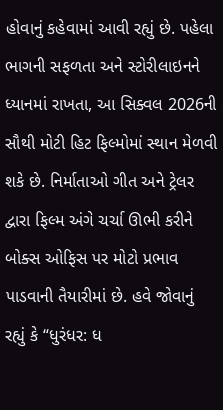હોવાનું કહેવામાં આવી રહ્યું છે. પહેલા ભાગની સફળતા અને સ્ટોરીલાઇનને ધ્યાનમાં રાખતા, આ સિક્વલ 2026ની સૌથી મોટી હિટ ફિલ્મોમાં સ્થાન મેળવી શકે છે. નિર્માતાઓ ગીત અને ટ્રેલર દ્વારા ફિલ્મ અંગે ચર્ચા ઊભી કરીને બોક્સ ઓફિસ પર મોટો પ્રભાવ પાડવાની તૈયારીમાં છે. હવે જોવાનું રહ્યું કે “ધુરંધર: ધ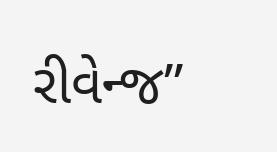રીવેન્જ”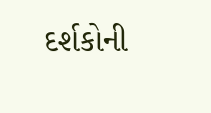દર્શકોની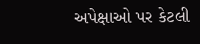અપેક્ષાઓ પર કેટલી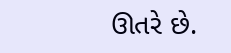ઊતરે છે.